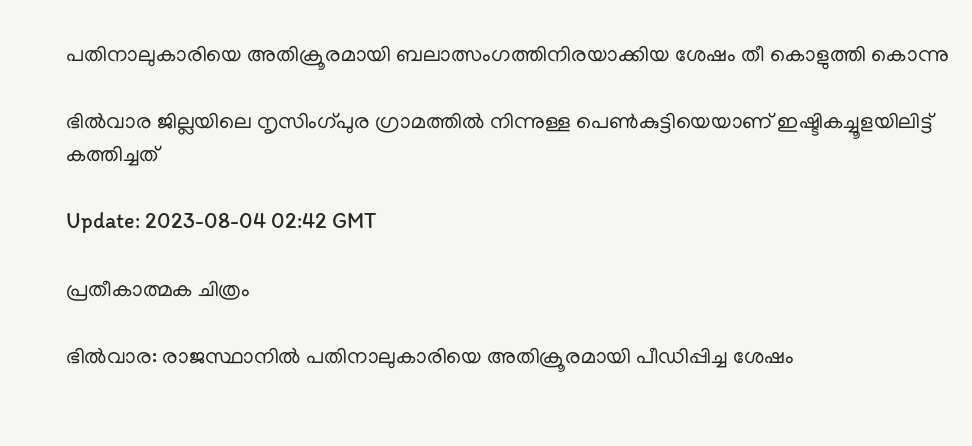പതിനാലുകാരിയെ അതിക്രൂരമായി ബലാത്സംഗത്തിനിരയാക്കിയ ശേഷം തീ കൊളുത്തി കൊന്നു

ഭിൽവാര ജില്ലയിലെ നൃസിംഗ്പുര ഗ്രാമത്തിൽ നിന്നുള്ള പെണ്‍കുട്ടിയെയാണ് ഇഷ്ടികച്ചൂളയിലിട്ട് കത്തിച്ചത്

Update: 2023-08-04 02:42 GMT

പ്രതീകാത്മക ചിത്രം

ഭില്‍വാര: രാജസ്ഥാനില്‍ പതിനാലുകാരിയെ അതിക്രൂരമായി പീഡിപ്പിച്ച ശേഷം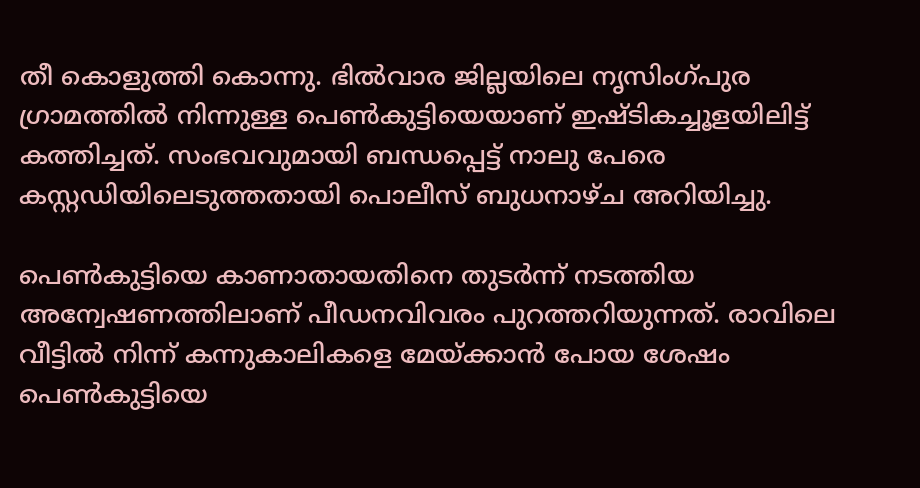തീ കൊളുത്തി കൊന്നു. ഭിൽവാര ജില്ലയിലെ നൃസിംഗ്പുര ഗ്രാമത്തിൽ നിന്നുള്ള പെണ്‍കുട്ടിയെയാണ് ഇഷ്ടികച്ചൂളയിലിട്ട് കത്തിച്ചത്. സംഭവവുമായി ബന്ധപ്പെട്ട് നാലു പേരെ കസ്റ്റഡിയിലെടുത്തതായി പൊലീസ് ബുധനാഴ്ച അറിയിച്ചു.

പെണ്‍കുട്ടിയെ കാണാതായതിനെ തുടര്‍ന്ന് നടത്തിയ അന്വേഷണത്തിലാണ് പീഡനവിവരം പുറത്തറിയുന്നത്. രാവിലെ വീട്ടിൽ നിന്ന് കന്നുകാലികളെ മേയ്ക്കാൻ പോയ ശേഷം പെൺകുട്ടിയെ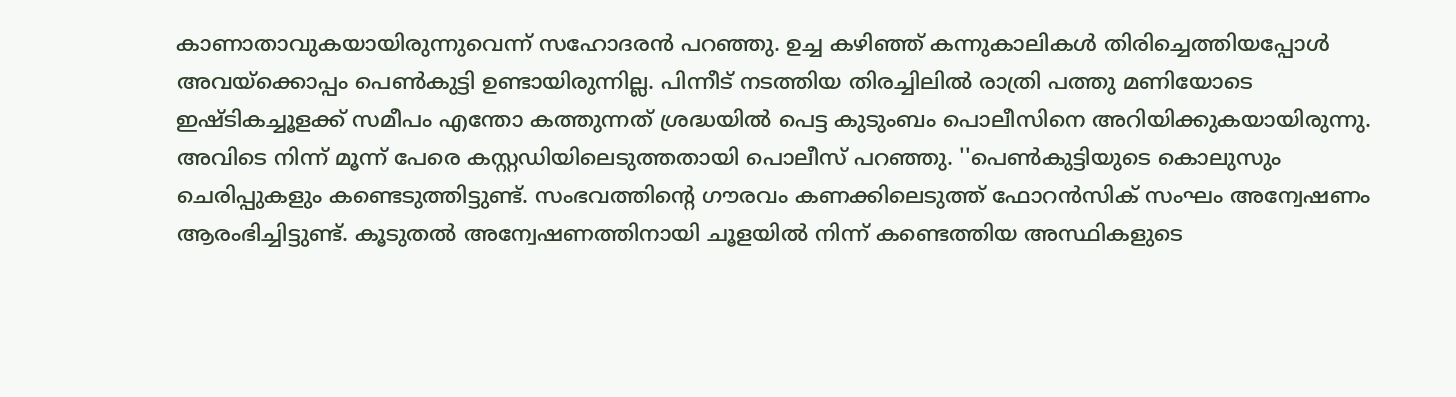കാണാതാവുകയായിരുന്നുവെന്ന് സഹോദരൻ പറഞ്ഞു. ഉച്ച കഴിഞ്ഞ് കന്നുകാലികള്‍ തിരിച്ചെത്തിയപ്പോള്‍ അവയ്ക്കൊപ്പം പെണ്‍കുട്ടി ഉണ്ടായിരുന്നില്ല. പിന്നീട് നടത്തിയ തിരച്ചിലില്‍ രാത്രി പത്തു മണിയോടെ ഇഷ്ടികച്ചൂളക്ക് സമീപം എന്തോ കത്തുന്നത് ശ്രദ്ധയില്‍ പെട്ട കുടുംബം പൊലീസിനെ അറിയിക്കുകയായിരുന്നു. അവിടെ നിന്ന് മൂന്ന് പേരെ കസ്റ്റഡിയിലെടുത്തതായി പൊലീസ് പറഞ്ഞു. ''പെണ്‍കുട്ടിയുടെ കൊലുസും ചെരിപ്പുകളും കണ്ടെടുത്തിട്ടുണ്ട്. സംഭവത്തിന്റെ ഗൗരവം കണക്കിലെടുത്ത് ഫോറൻസിക് സംഘം അന്വേഷണം ആരംഭിച്ചിട്ടുണ്ട്. കൂടുതൽ അന്വേഷണത്തിനായി ചൂളയിൽ നിന്ന് കണ്ടെത്തിയ അസ്ഥികളുടെ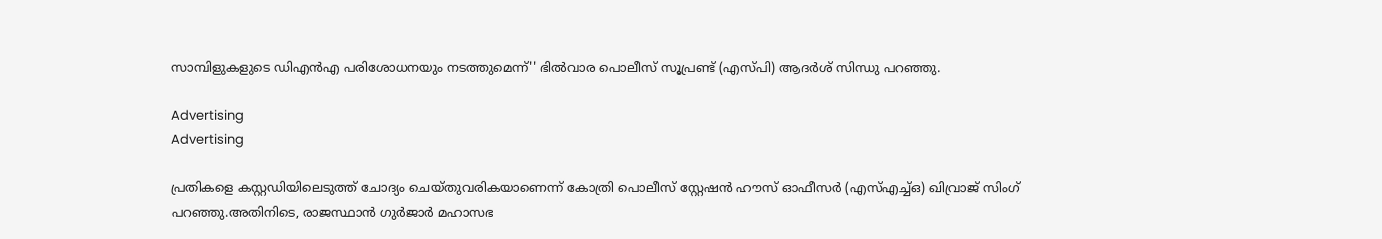സാമ്പിളുകളുടെ ഡിഎൻഎ പരിശോധനയും നടത്തുമെന്ന്'' ഭില്‍വാര പൊലീസ് സൂപ്രണ്ട് (എസ്പി) ആദർശ് സിന്ധു പറഞ്ഞു.

Advertising
Advertising

പ്രതികളെ കസ്റ്റഡിയിലെടുത്ത് ചോദ്യം ചെയ്തുവരികയാണെന്ന് കോത്രി പൊലീസ് സ്റ്റേഷൻ ഹൗസ് ഓഫീസർ (എസ്എച്ച്ഒ) ഖിവ്രാജ് സിംഗ് പറഞ്ഞു.അതിനിടെ, രാജസ്ഥാൻ ഗുർജാർ മഹാസഭ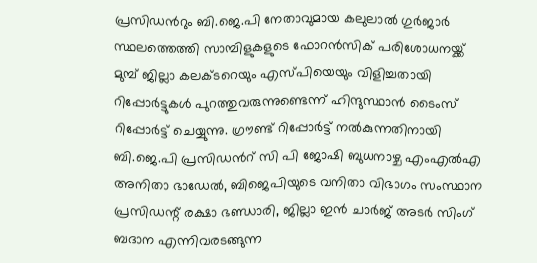പ്രസിഡന്‍റും ബി.ജെ.പി നേതാവുമായ കലുലാൽ ഗുർജാർ സ്ഥലത്തെത്തി സാമ്പിളുകളുടെ ഫോറൻസിക് പരിശോധനയ്ക്ക് മുമ്പ് ജില്ലാ കലക്ടറെയും എസ്പിയെയും വിളിച്ചതായി റിപ്പോർട്ടുകള്‍ പുറത്തുവരുന്നുണ്ടെന്ന് ഹിന്ദുസ്ഥാന്‍ ടൈംസ് റിപ്പോര്‍ട്ട് ചെയ്യുന്നു. ഗ്രൗണ്ട് റിപ്പോർട്ട് നല്‍കുന്നതിനായി ബി.ജെ.പി പ്രസിഡന്‍റ് സി പി ജോഷി ബുധനാഴ്ച എം‌എൽ‌എ അനിതാ ഭാഡേൽ, ബിജെപിയുടെ വനിതാ വിഭാഗം സംസ്ഥാന പ്രസിഡന്റ് രക്ഷാ ഭണ്ഡാരി, ജില്ലാ ഇൻ ചാർജ് അടർ സിംഗ് ബദാന എന്നിവരടങ്ങുന്ന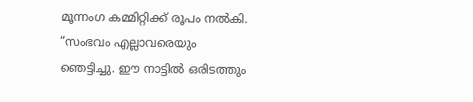മൂന്നംഗ കമ്മിറ്റിക്ക് രൂപം നൽകി. “സംഭവം എല്ലാവരെയും ഞെട്ടിച്ചു. ഈ നാട്ടിൽ ഒരിടത്തും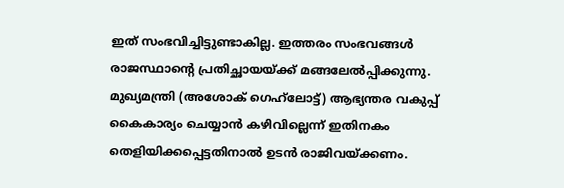ഇത് സംഭവിച്ചിട്ടുണ്ടാകില്ല. ഇത്തരം സംഭവങ്ങൾ രാജസ്ഥാന്റെ പ്രതിച്ഛായയ്ക്ക് മങ്ങലേൽപ്പിക്കുന്നു. മുഖ്യമന്ത്രി (അശോക് ഗെഹ്‌ലോട്ട്) ആഭ്യന്തര വകുപ്പ് കൈകാര്യം ചെയ്യാൻ കഴിവില്ലെന്ന് ഇതിനകം തെളിയിക്കപ്പെട്ടതിനാൽ ഉടൻ രാജിവയ്ക്കണം.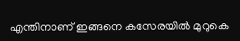എന്തിനാണ് ഇങ്ങനെ കസേരയിൽ മുറുകെ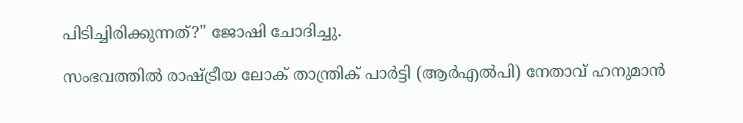പിടിച്ചിരിക്കുന്നത്?'' ജോഷി ചോദിച്ചു.

സംഭവത്തിൽ രാഷ്ട്രീയ ലോക് താന്ത്രിക് പാർട്ടി (ആർഎൽപി) നേതാവ് ഹനുമാൻ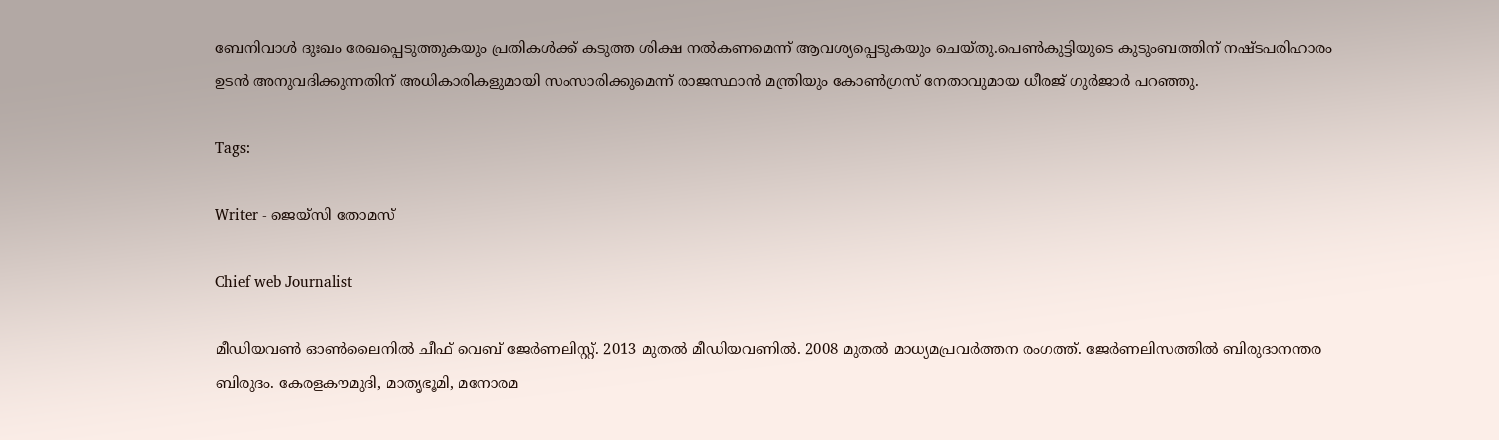ബേനിവാൾ ദുഃഖം രേഖപ്പെടുത്തുകയും പ്രതികൾക്ക് കടുത്ത ശിക്ഷ നൽകണമെന്ന് ആവശ്യപ്പെടുകയും ചെയ്തു.പെൺകുട്ടിയുടെ കുടുംബത്തിന് നഷ്ടപരിഹാരം ഉടൻ അനുവദിക്കുന്നതിന് അധികാരികളുമായി സംസാരിക്കുമെന്ന് രാജസ്ഥാൻ മന്ത്രിയും കോൺഗ്രസ് നേതാവുമായ ധീരജ് ഗുർജാർ പറഞ്ഞു.

Tags:

Writer - ജെയ്സി തോമസ്

Chief web Journalist

മീഡിയവൺ ഓൺലൈനിൽ ചീഫ് വെബ് ജേർണലിസ്റ്റ്. 2013 മുതൽ മീഡിയവണിൽ. 2008 മുതൽ മാധ്യമപ്രവർത്തന രംഗത്ത്. ജേർണലിസത്തിൽ ബിരുദാനന്തര ബിരുദം. കേരളകൗമുദി, മാതൃഭൂമി, മനോരമ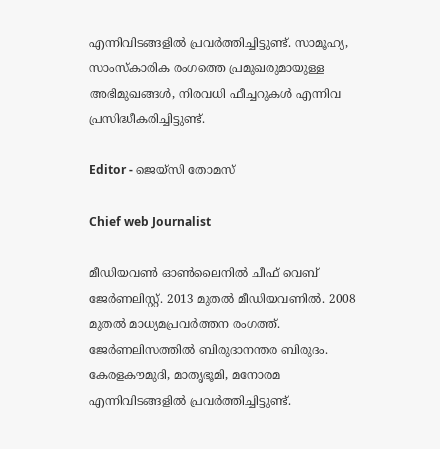എന്നിവിടങ്ങളിൽ പ്രവർത്തിച്ചിട്ടുണ്ട്. സാമൂഹ്യ, സാംസ്‌കാരിക രംഗത്തെ പ്രമുഖരുമായുള്ള അഭിമുഖങ്ങൾ, നിരവധി ഫീച്ചറുകൾ എന്നിവ പ്രസിദ്ധീകരിച്ചിട്ടുണ്ട്.

Editor - ജെയ്സി തോമസ്

Chief web Journalist

മീഡിയവൺ ഓൺലൈനിൽ ചീഫ് വെബ് ജേർണലിസ്റ്റ്. 2013 മുതൽ മീഡിയവണിൽ. 2008 മുതൽ മാധ്യമപ്രവർത്തന രംഗത്ത്. ജേർണലിസത്തിൽ ബിരുദാനന്തര ബിരുദം. കേരളകൗമുദി, മാതൃഭൂമി, മനോരമ എന്നിവിടങ്ങളിൽ പ്രവർത്തിച്ചിട്ടുണ്ട്.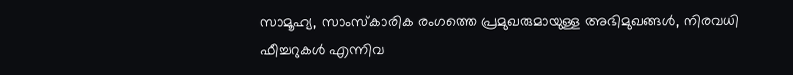സാമൂഹ്യ, സാംസ്‌കാരിക രംഗത്തെ പ്രമുഖരുമായുള്ള അഭിമുഖങ്ങൾ, നിരവധി ഫീച്ചറുകൾ എന്നിവ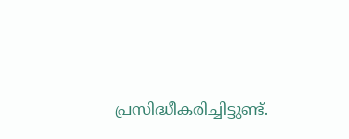പ്രസിദ്ധീകരിച്ചിട്ടുണ്ട്.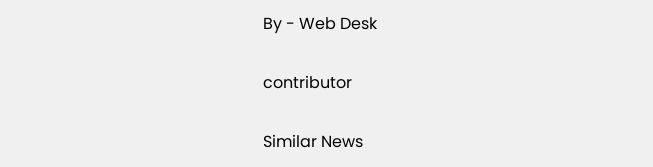By - Web Desk

contributor

Similar News